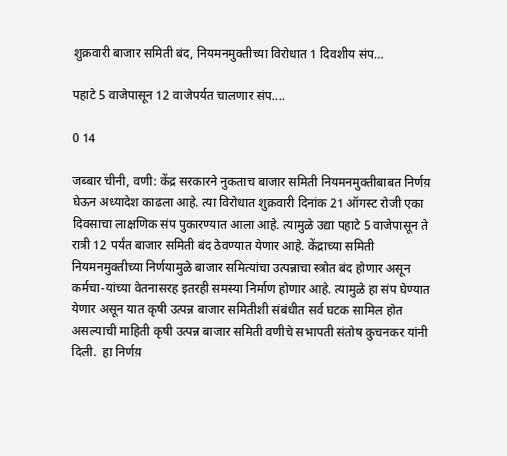शुक्रवारी बाजार समिती बंद, नियमनमुक्तीच्या विरोधात 1 दिवशीय संप…

पहाटे 5 वाजेपासून 12 वाजेपर्यत चालणार संप....

0 14

जब्बार चीनी, वणी: केंद्र सरकारने नुकताच बाजार समिती नियमनमुक्तीबाबत निर्णय़ घेऊन अध्यादेश काढला आहे. त्या विरोधात शुक्रवारी दिनांक 21 ऑगस्ट रोजी एका दिवसाचा लाक्षणिक संप पुकारण्यात आला आहे. त्यामुळे उद्या पहाटे 5 वाजेपासून ते रात्री 12 पर्यंत बाजार समिती बंद ठेवण्यात येणार आहे. केंद्राच्या समिती नियमनमुक्तीच्या निर्णयामुळे बाजार समित्यांचा उत्पन्नाचा स्त्रोत बंद होणार असून कर्मचा-यांच्या वेतनासरह इतरही समस्या निर्माण होणार आहे. त्यामुळे हा संप घेण्यात येणार असून यात कृषी उत्पन्न बाजार समितीशी संबंधीत सर्व घटक सामिल होत असल्याची माहिती कृषी उत्पन्न बाजार समिती वणीचे सभापती संतोष कुचनकर यांनी दिली.  हा निर्णय़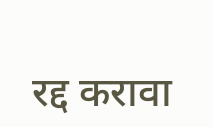रद्द करावा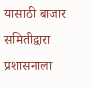यासाठी बाजार समितीद्वारा प्रशासनाला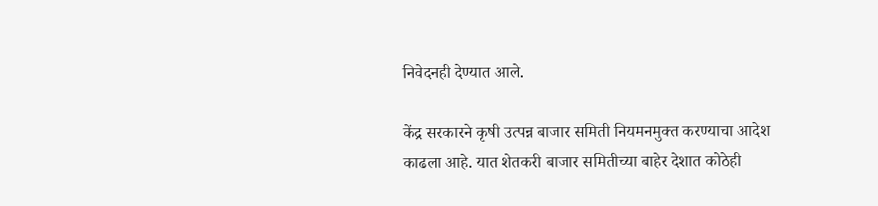निवेदनही देण्यात आले.

केंद्र सरकारने कृषी उत्पन्न बाजार समिती नियमनमुक्त करण्याचा आदेश काढला आहे. यात शेतकरी बाजार समितीच्या बाहेर देशात कोठेही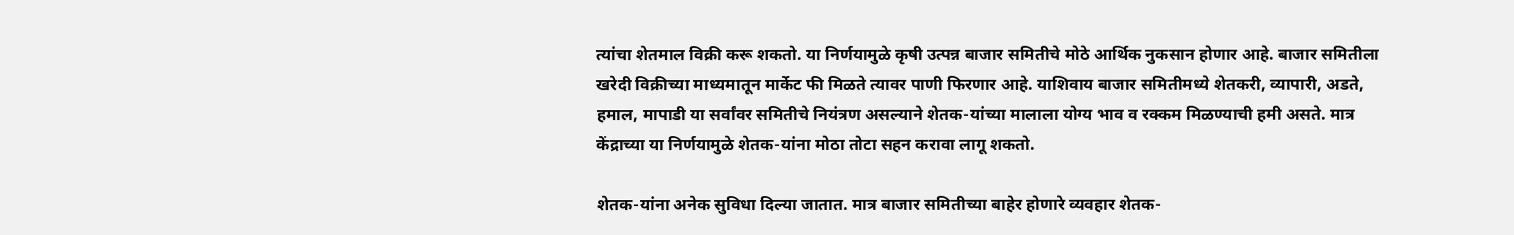त्यांचा शेतमाल विक्री करू शकतो. या निर्णयामुळे कृषी उत्पन्न बाजार समितीचे मोठे आर्थिक नुकसान होणार आहे. बाजार समितीला खरेदी विक्रीच्या माध्यमातून मार्केट फी मिळते त्यावर पाणी फिरणार आहे. याशिवाय बाजार समितीमध्ये शेतकरी, व्यापारी, अडते, हमाल, मापाडी या सर्वांवर समितीचे नियंत्रण असल्याने शेतक-यांच्या मालाला योग्य भाव व रक्कम मिळण्याची हमी असते. मात्र केंद्राच्या या निर्णयामुळे शेतक-यांना मोठा तोटा सहन करावा लागू शकतो.

शेतक-यांना अनेक सुविधा दिल्या जातात. मात्र बाजार समितीच्या बाहेर होणारे व्यवहार शेतक-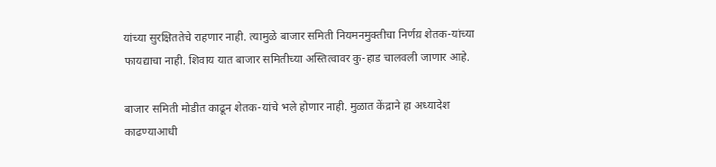यांच्या सुरक्षिततेचे राहणार नाही. त्यामुळे बाजार समिती नियमनमुक्तीचा निर्णय़ शेतक-यांच्या फायद्याचा नाही. शिवाय यात बाजार समितीच्या अस्तित्वावर कु-हाड चालवली जाणार आहे.

बाजार समिती मोडीत काढून शेतक-यांचे भले होणार नाही. मुळात केंद्राने हा अध्यादेश काढण्याआधी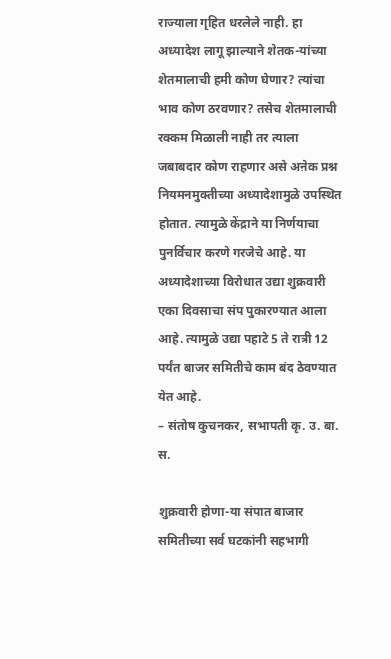राज्याला गृहित धरलेले नाही. हा अध्यादेश लागू झाल्याने शेतक-यांच्या शेतमालाची हमी कोण घेणार? त्यांचा भाव कोण ठरवणार? तसेच शेतमालाची रक्कम मिळाली नाही तर त्याला जबाबदार कोण राहणार असे अऩेक प्रश्न नियमनमुक्तीच्या अध्यादेशामुळे उपस्थित होतात. त्यामुळे केंद्राने या निर्णयाचा पुनर्विचार करणे गरजेचे आहे. या अध्यादेशाच्या विरोधात उद्या शुक्रवारी एका दिवसाचा संप पुकारण्यात आला आहे. त्यामुळे उद्या पहाटे 5 ते रात्री 12 पर्यंत बाजर समितीचे काम बंद ठेवण्यात येत आहे.
– संतोष कुचनकर, सभापती कृ. उ. बा. स.

शुक्रवारी होणा-या संपात बाजार समितीच्या सर्व घटकांनी सहभागी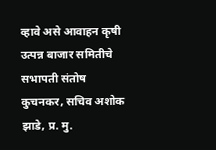व्हावे असे आवाहन कृषी उत्पन्न बाजार समितीचे सभापती संतोष कुचनकर, सचिव अशोक झाडे, प्र. मु.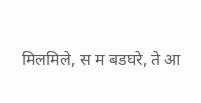मिलमिले, स म बडघरे, ते आ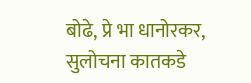बोढे, प्रे भा धानोरकर, सुलोचना कातकडे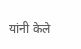यांनी केले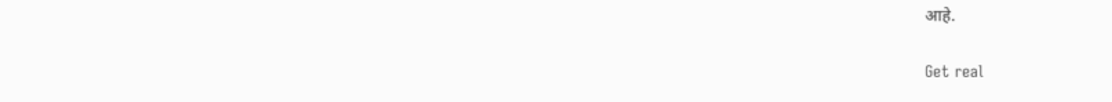आहे.

Get real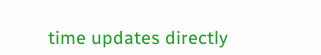time updates directly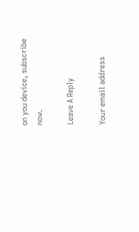on you device, subscribe now.

Leave A Reply

Your email address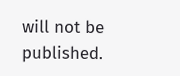will not be published.